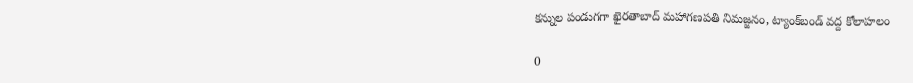కన్నుల పండుగగా ఖైరతాబాద్ మహాగణపతి నిమజ్జనం, ట్యాంక్‌బండ్‌ వద్ద కోలాహలం

0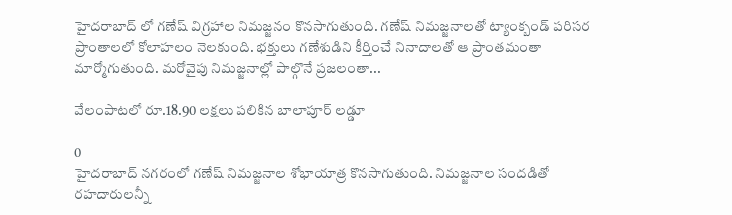హైదరాబాద్‌ లో గణేష్ విగ్రహాల నిమజ్జనం కొనసాగుతుంది. గణేష్ నిమజ్జనాలతో ట్యాంక్బండ్ పరిసర ప్రాంతాలలో కోలాహలం నెలకుంది. భక్తులు గణేశుడిని కీర్తించే నినాదాలతో ఆ ప్రాంతమంతా మార్మోగుతుంది. మరోవైపు నిమజ్జనాల్లో పాల్గొనే ప్రజలంతా...

వేలంపాటలో రూ.18.90 లక్షలు పలికిన బాలాపూర్ లడ్డూ

0
హైదరాబాద్ నగరంలో గణేష్ నిమజ్జనాల శోభాయాత్ర కొనసాగుతుంది. నిమజ్జనాల సందడితో రహదారులన్నీ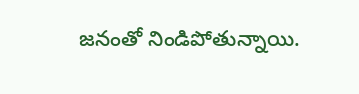జనంతో నిండిపోతున్నాయి.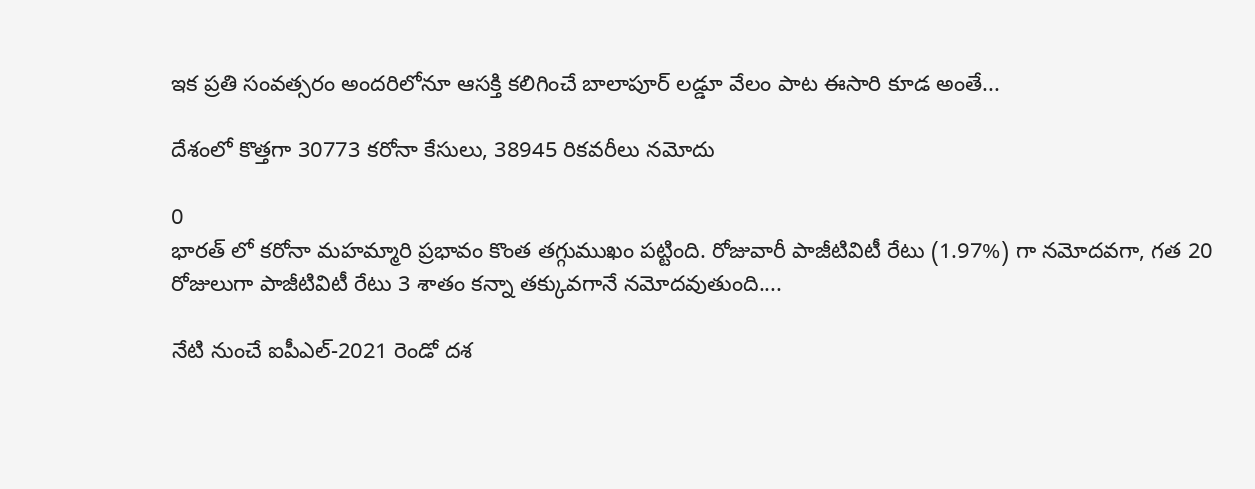ఇక ప్రతి సంవత్సరం అందరిలోనూ ఆసక్తి కలిగించే బాలాపూర్ లడ్డూ వేలం పాట ఈసారి కూడ అంతే...

దేశంలో కొత్తగా 30773 కరోనా కేసులు, 38945 రికవరీలు నమోదు

0
భారత్ లో కరోనా మహమ్మారి ప్రభావం కొంత తగ్గుముఖం పట్టింది. రోజువారీ పాజీటివిటీ రేటు (1.97%) గా నమోదవగా, గత 20 రోజులుగా పాజీటివిటీ రేటు 3 శాతం కన్నా తక్కువగానే నమోదవుతుంది....

నేటి నుంచే ఐపీఎల్‌-2021 రెండో దశ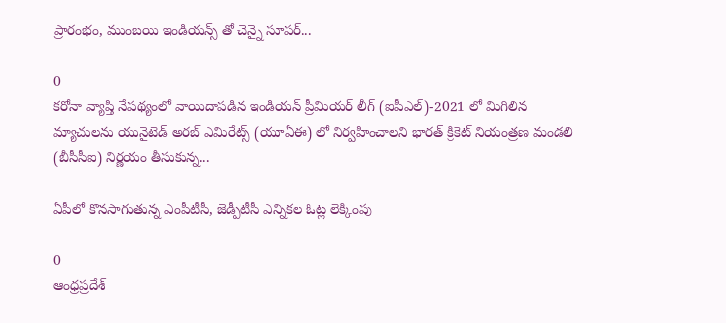ప్రారంభం, ముంబయి ఇండియన్స్ తో చెన్నై సూపర్...

0
కరోనా వ్యాప్తి నేపథ్యంలో వాయిదాపడిన ఇండియన్ ప్రీమియర్ లీగ్ (ఐపీఎల్)-2021 లో మిగిలిన మ్యాచులను యునైటెడ్ అరబ్ ఎమిరేట్స్ (యూఏఈ) లో నిర్వహించాలని భారత్ క్రికెట్ నియంత్రణ మండలి (బీసీసీఐ) నిర్ణయం తీసుకున్న...

ఏపీలో కొనసాగుతున్న ఎంపీటీసీ, జెడ్పీటీసీ ఎన్నికల ఓట్ల లెక్కింపు

0
ఆంధ్రప్రదేశ్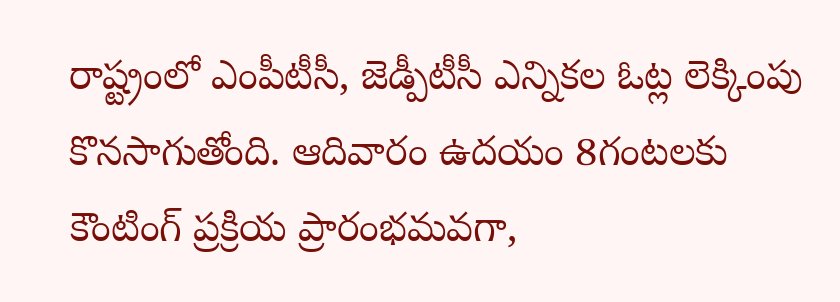రాష్ట్రంలో ఎంపీటీసీ, జెడ్పీటీసీ ఎన్నికల ఓట్ల లెక్కింపు కొనసాగుతోంది. ఆదివారం ఉదయం 8గంటలకు కౌంటింగ్ ప్రక్రియ ప్రారంభమవగా,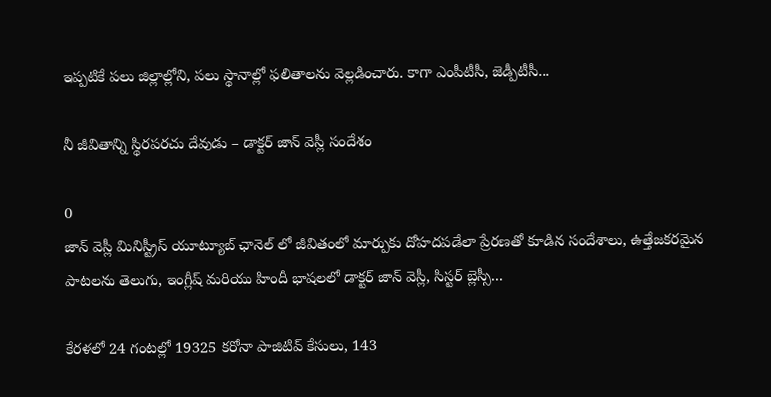ఇప్పటికే పలు జిల్లాల్లోని, పలు స్థానాల్లో ఫలితాలను వెల్లడించారు. కాగా ఎంపీటీసీ, జెడ్పీటీసీ...

నీ జీవితాన్ని స్థిరపరచు దేవుడు – డాక్టర్ జాన్ వెస్లీ సందేశం

0
జాన్ వెస్లీ మినిస్ట్రీస్ యూట్యూబ్ ఛానెల్‌ లో జీవితంలో మార్పుకు దోహదపడేలా ప్రేరణతో కూడిన సందేశాలు, ఉత్తేజకరమైన పాటలను తెలుగు, ఇంగ్లీష్ మరియు హిందీ భాషలలో డాక్టర్ జాన్ వెస్లీ, సిస్టర్ బ్లెస్సీ...

కేరళలో 24 గంటల్లో 19325 కరోనా పాజిటివ్ కేసులు, 143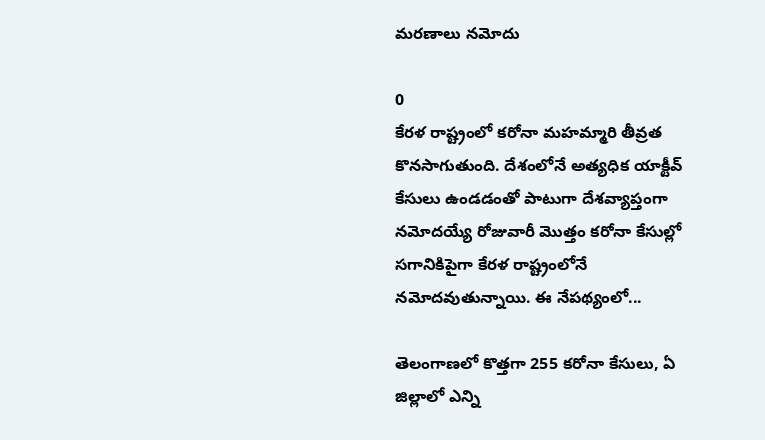మరణాలు నమోదు

0
కేరళ రాష్ట్రంలో కరోనా మహమ్మారి తీవ్రత కొనసాగుతుంది. దేశంలోనే అత్యధిక యాక్టీవ్ కేసులు ఉండడంతో పాటుగా దేశవ్యాప్తంగా నమోదయ్యే రోజువారీ మొత్తం కరోనా కేసుల్లో సగానికిపైగా కేరళ రాష్ట్రంలోనే నమోదవుతున్నాయి. ఈ నేపథ్యంలో...

తెలంగాణలో కొత్తగా 255 కరోనా కేసులు, ఏ జిల్లాలో ఎన్ని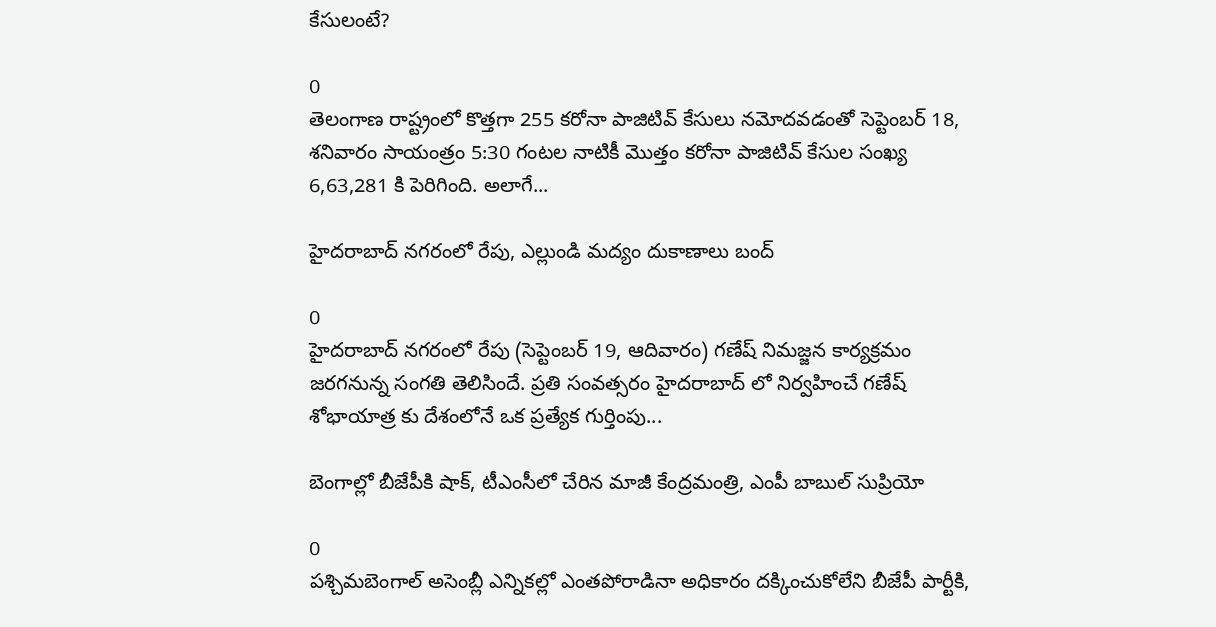కేసులంటే?

0
తెలంగాణ రాష్ట్రంలో కొత్తగా 255 కరోనా పాజిటివ్ కేసులు నమోదవడంతో సెప్టెంబర్ 18, శనివారం సాయంత్రం 5:30 గంటల నాటికీ మొత్తం కరోనా పాజిటివ్ కేసుల సంఖ్య 6,63,281 కి పెరిగింది. అలాగే...

హైదరాబాద్ నగరంలో రేపు, ఎల్లుండి మద్యం దుకాణాలు బంద్

0
హైదరాబాద్ నగరంలో రేపు (సెప్టెంబర్ 19, ఆదివారం) గణేష్ నిమజ్జన కార్యక్రమం జరగనున్న సంగతి తెలిసిందే. ప్రతి సంవత్సరం హైదరాబాద్ లో నిర్వహించే గణేష్ శోభాయాత్ర కు దేశంలోనే ఒక ప్రత్యేక గుర్తింపు...

బెంగాల్లో బీజేపీకి షాక్, టీఎంసీలో చేరిన మాజీ కేంద్రమంత్రి, ఎంపీ బాబుల్ సుప్రియో

0
పశ్చిమబెంగాల్‌ అసెంబ్లీ ఎన్నికల్లో ఎంతపోరాడినా అధికారం దక్కించుకోలేని బీజేపీ పార్టీకి,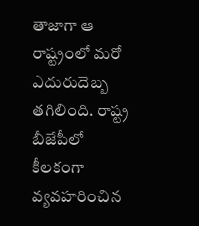తాజాగా ఆ రాష్ట్రంలో మరో ఎదురుదెబ్బ తగిలింది. రాష్ట్ర బీజేపీలో కీలకంగా వ్యవహరించిన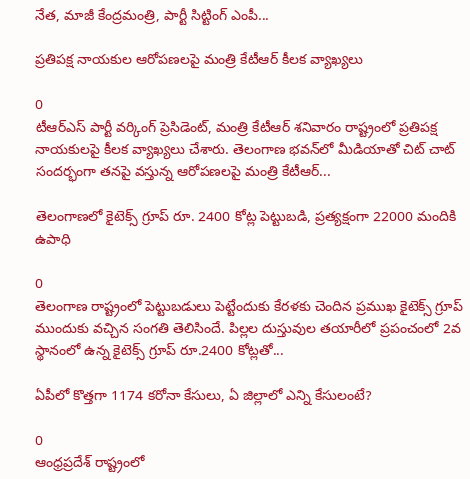నేత, మాజీ కేంద్రమంత్రి, పార్టీ సిట్టింగ్ ఎంపీ...

ప్రతిపక్ష నాయ‌కుల‌ ఆరోపణలపై మంత్రి కేటీఆర్ కీలక వ్యాఖ్యలు

0
టీఆర్ఎస్ పార్టీ వ‌ర్కింగ్ ప్రెసిడెంట్, మంత్రి కేటీఆర్ శనివారం రాష్ట్రంలో ప్రతిపక్ష నాయ‌కుల‌పై కీలక వ్యాఖ్యలు చేశారు. తెలంగాణ భ‌వ‌న్‌లో మీడియాతో చిట్ చాట్ సంద‌ర్భంగా తనపై వస్తున్న ఆరోప‌ణ‌ల‌పై మంత్రి కేటీఆర్...

తెలంగాణ‌లో కైటెక్స్ గ్రూప్ రూ. 2400 కోట్ల పెట్టుబ‌డి, ప్రత్యక్షంగా 22000 మందికి ఉపాధి

0
తెలంగాణ రాష్ట్రంలో పెట్టుబ‌డులు పెట్టేందుకు కేరళకు చెందిన ప్రముఖ కైటెక్స్ గ్రూప్ ముందుకు వచ్చిన సంగతి తెలిసిందే. పిల్లల దుస్తువుల త‌యారీలో ప్రపంచంలో 2వ స్థానంలో ఉన్న కైటెక్స్ గ్రూప్ రూ.2400 కోట్లతో...

ఏపీలో కొత్తగా 1174 కరోనా కేసులు, ఏ జిల్లాలో ఎన్ని కేసులంటే?

0
ఆంధ్రప్రదేశ్ రాష్ట్రంలో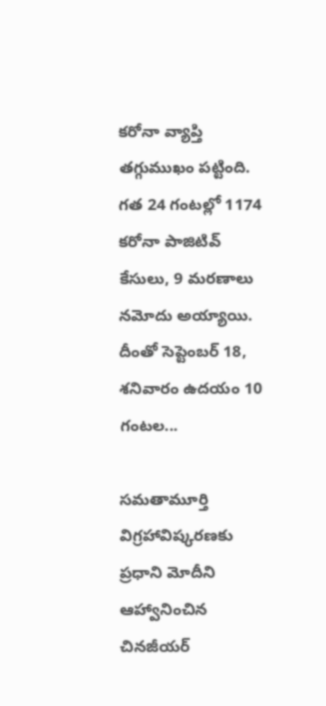కరోనా వ్యాప్తి తగ్గుముఖం పట్టింది. గత 24 గంటల్లో 1174 కరోనా పాజిటివ్ కేసులు, 9 మరణాలు నమోదు అయ్యాయి. దీంతో సెప్టెంబర్ 18, శనివారం ఉదయం 10 గంటల...

సమతామూర్తి విగ్రహావిష్కరణకు ప్రధాని మోదీని ఆహ్వానించిన చినజీయర్‌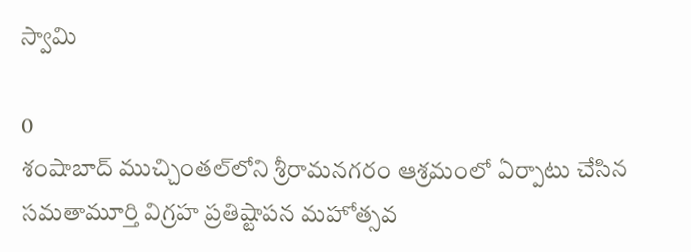స్వామి

0
శంషాబాద్‌ ముచ్చింతల్‌లోని శ్రీరామనగరం ఆశ్రమంలో ఏర్పాటు చేసిన సమతామూర్తి విగ్రహ ప్రతిష్టాపన మహోత్సవ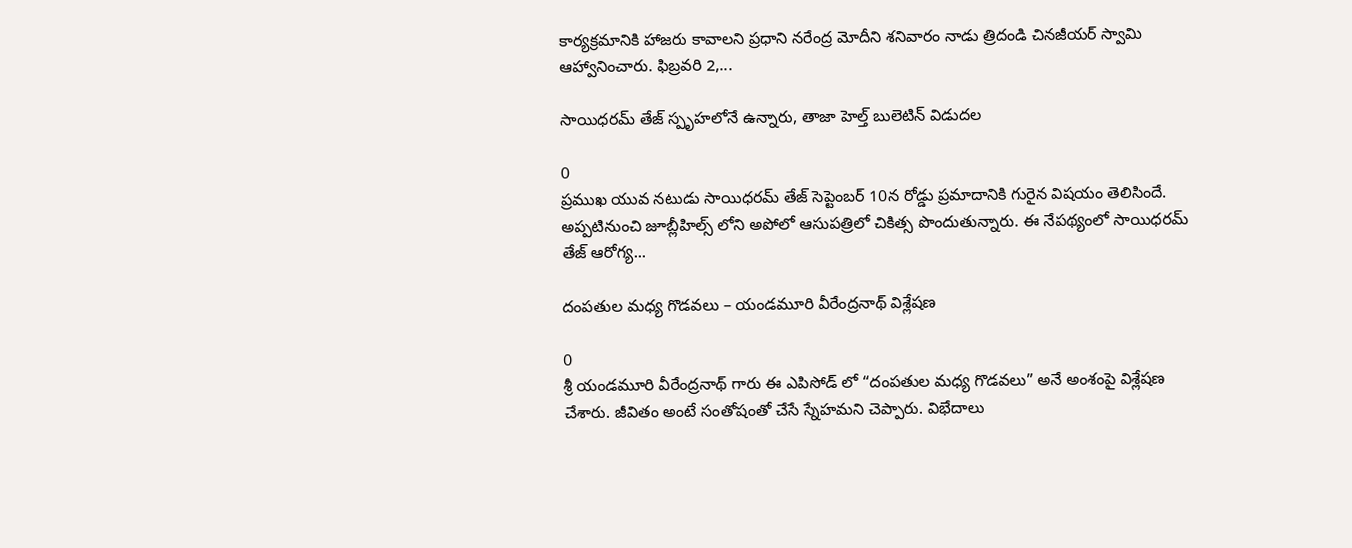కార్యక్రమానికి హాజరు కావాలని ప్రధాని నరేంద్ర మోదీని శనివారం నాడు త్రిదండి చినజీయర్‌ స్వామి ఆహ్వానించారు. ఫిబ్రవరి 2,...

సాయిధరమ్ తేజ్‌ స్పృహలోనే ఉన్నారు, తాజా హెల్త్ బులెటిన్ విడుదల

0
ప్రముఖ యువ నటుడు సాయిధరమ్‌ తేజ్‌ సెప్టెంబర్ 10న రోడ్డు ప్రమాదానికి గురైన విషయం తెలిసిందే. అప్పటినుంచి జూబ్లీహిల్స్ లోని అపోలో ఆసుపత్రిలో చికిత్స పొందుతున్నారు. ఈ నేపథ్యంలో సాయిధరమ్‌ తేజ్‌ ఆరోగ్య...

దంపతుల మధ్య గొడవలు – యండమూరి వీరేంద్రనాథ్ విశ్లేషణ

0
శ్రీ యండమూరి వీరేంద్రనాథ్ గారు ఈ ఎపిసోడ్ లో “దంపతుల మధ్య గొడవలు” అనే అంశంపై విశ్లేషణ చేశారు. జీవితం అంటే సంతోషంతో చేసే స్నేహమని చెప్పారు. విభేదాలు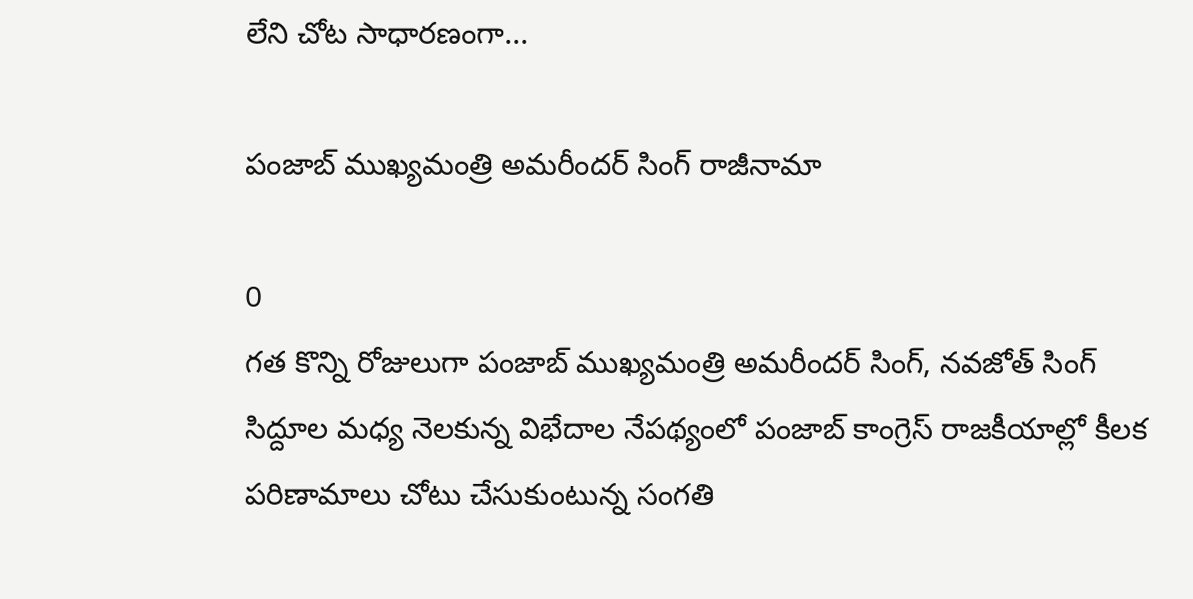లేని చోట సాధారణంగా...

పంజాబ్ ముఖ్యమంత్రి అమరీందర్‌ సింగ్‌ రాజీనామా

0
గత కొన్ని రోజులుగా పంజాబ్ ముఖ్యమంత్రి అమరీందర్‌ సింగ్‌, నవజోత్‌ సింగ్‌ సిద్దూల మధ్య నెలకున్న విభేదాల నేపథ్యంలో పంజాబ్ కాంగ్రెస్ రాజకీయాల్లో కీలక పరిణామాలు చోటు చేసుకుంటున్న సంగతి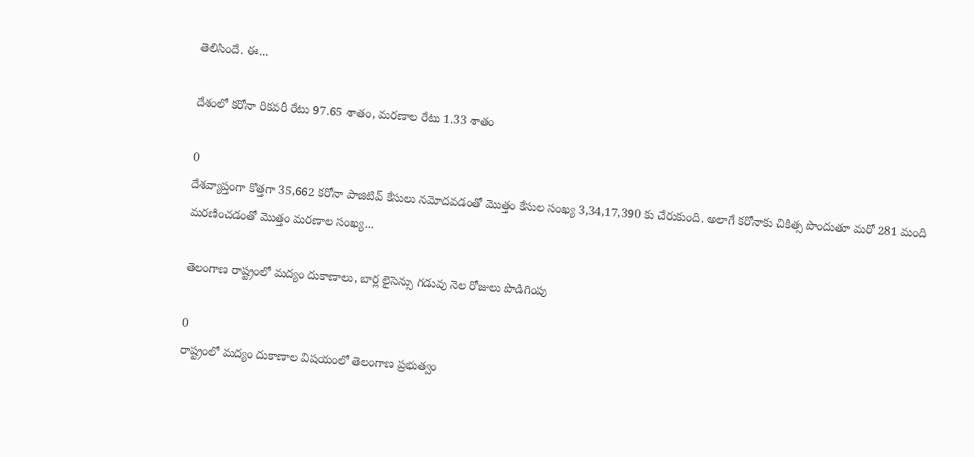తెలిసిందే. ఈ...

దేశంలో కరోనా రికవరీ రేటు 97.65 శాతం, మరణాల రేటు 1.33 శాతం

0
దేశవ్యాప్తంగా కొత్తగా 35,662 కరోనా పాజిటివ్ కేసులు నమోదవడంతో మొత్తం కేసుల సంఖ్య 3,34,17,390 కు చేరుకుంది. అలాగే కరోనాకు చికిత్స పొందుతూ మరో 281 మంది మరణించడంతో మొత్తం మరణాల సంఖ్య...

తెలంగాణ రాష్ట్రంలో మద్యం దుకాణాలు, బార్ల లైసెన్సు గడువు నెల రోజులు పొడిగింపు

0
రాష్ట్రంలో మద్యం దుకాణాల విషయంలో తెలంగాణ ప్రభుత్వం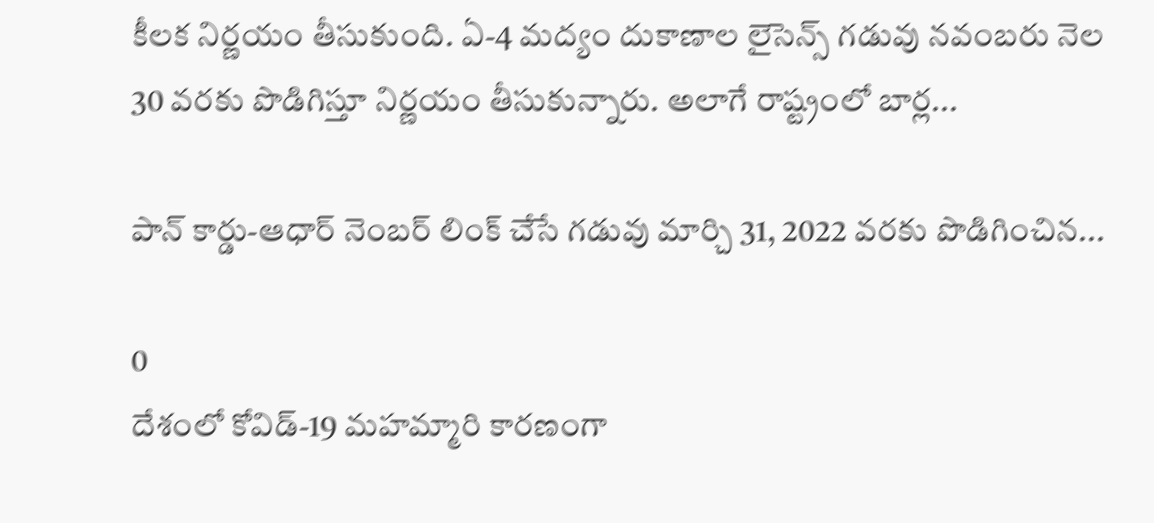కీలక నిర్ణయం తీసుకుంది. ఏ-4 మద్యం దుకాణాల లైసెన్స్‌ గడువు నవంబరు నెల 30 వరకు పొడిగిస్తూ నిర్ణయం తీసుకున్నారు. అలాగే రాష్ట్రంలో బార్ల...

పాన్ కార్డు-ఆధార్ నెంబర్ లింక్ చేసే గడువు మార్చి 31, 2022 వరకు పొడిగించిన...

0
దేశంలో కోవిడ్-19 మహమ్మారి కారణంగా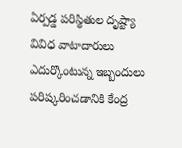ఏర్పడ్డ పరిస్థితుల దృష్ట్యా వివిధ వాటాదారులు ఎదుర్కొంటున్న ఇబ్బందులు పరిష్కరించడానికి కేంద్ర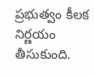ప్రభుత్వం కీలక నిర్ణయం తీసుకుంది.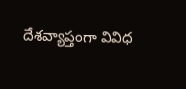దేశవ్యాప్తంగా వివిధ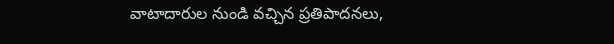వాటాదారుల నుండి వచ్చిన ప్రతిపాదనలు,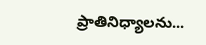ప్రాతినిధ్యాలను...